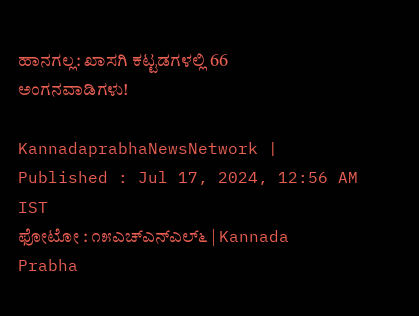ಹಾನಗಲ್ಲ: ಖಾಸಗಿ ಕಟ್ಟಡಗಳಲ್ಲಿ 66 ಅಂಗನವಾಡಿಗಳು!

KannadaprabhaNewsNetwork |
Published : Jul 17, 2024, 12:56 AM IST
ಫೋಟೋ : ೧೫ಎಚ್‌ಎನ್‌ಎಲ್೬ | Kannada Prabha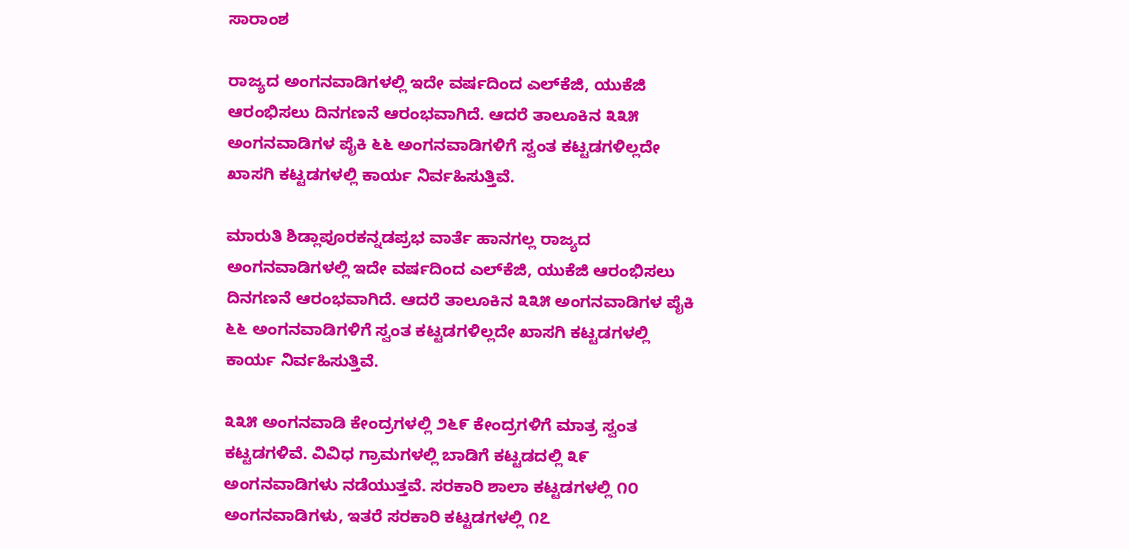ಸಾರಾಂಶ

ರಾಜ್ಯದ ಅಂಗನವಾಡಿಗಳಲ್ಲಿ ಇದೇ ವರ್ಷದಿಂದ ಎಲ್‌ಕೆಜಿ, ಯುಕೆಜಿ ಆರಂಭಿಸಲು ದಿನಗಣನೆ ಆರಂಭವಾಗಿದೆ. ಆದರೆ ತಾಲೂಕಿನ ೩೩೫ ಅಂಗನವಾಡಿಗಳ ಪೈಕಿ ೬೬ ಅಂಗನವಾಡಿಗಳಿಗೆ ಸ್ವಂತ ಕಟ್ಟಡಗಳಿಲ್ಲದೇ ಖಾಸಗಿ ಕಟ್ಟಡಗಳಲ್ಲಿ ಕಾರ್ಯ ನಿರ್ವಹಿಸುತ್ತಿವೆ.

ಮಾರುತಿ ಶಿಡ್ಲಾಪೂರಕನ್ನಡಪ್ರಭ ವಾರ್ತೆ ಹಾನಗಲ್ಲ ರಾಜ್ಯದ ಅಂಗನವಾಡಿಗಳಲ್ಲಿ ಇದೇ ವರ್ಷದಿಂದ ಎಲ್‌ಕೆಜಿ, ಯುಕೆಜಿ ಆರಂಭಿಸಲು ದಿನಗಣನೆ ಆರಂಭವಾಗಿದೆ. ಆದರೆ ತಾಲೂಕಿನ ೩೩೫ ಅಂಗನವಾಡಿಗಳ ಪೈಕಿ ೬೬ ಅಂಗನವಾಡಿಗಳಿಗೆ ಸ್ವಂತ ಕಟ್ಟಡಗಳಿಲ್ಲದೇ ಖಾಸಗಿ ಕಟ್ಟಡಗಳಲ್ಲಿ ಕಾರ್ಯ ನಿರ್ವಹಿಸುತ್ತಿವೆ.

೩೩೫ ಅಂಗನವಾಡಿ ಕೇಂದ್ರಗಳಲ್ಲಿ ೨೬೯ ಕೇಂದ್ರಗಳಿಗೆ ಮಾತ್ರ ಸ್ವಂತ ಕಟ್ಟಡಗಳಿವೆ. ವಿವಿಧ ಗ್ರಾಮಗಳಲ್ಲಿ ಬಾಡಿಗೆ ಕಟ್ಟಡದಲ್ಲಿ ೩೯ ಅಂಗನವಾಡಿಗಳು ನಡೆಯುತ್ತವೆ. ಸರಕಾರಿ ಶಾಲಾ ಕಟ್ಟಡಗಳಲ್ಲಿ ೧೦ ಅಂಗನವಾಡಿಗಳು, ಇತರೆ ಸರಕಾರಿ ಕಟ್ಟಡಗಳಲ್ಲಿ ೧೭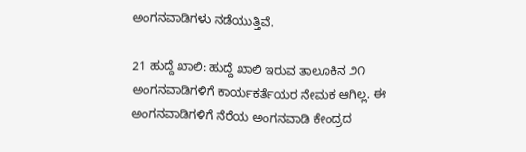ಅಂಗನವಾಡಿಗಳು ನಡೆಯುತ್ತಿವೆ.

21 ಹುದ್ದೆ ಖಾಲಿ: ಹುದ್ದೆ ಖಾಲಿ ಇರುವ ತಾಲೂಕಿನ ೨೧ ಅಂಗನವಾಡಿಗಳಿಗೆ ಕಾರ್ಯಕರ್ತೆಯರ ನೇಮಕ ಆಗಿಲ್ಲ. ಈ ಅಂಗನವಾಡಿಗಳಿಗೆ ನೆರೆಯ ಅಂಗನವಾಡಿ ಕೇಂದ್ರದ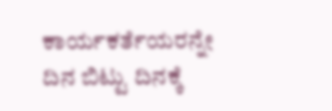ಕಾರ್ಯಕರ್ತೆಯರನ್ನೇ ದಿನ ಬಿಟ್ಟು ದಿನಕ್ಕೆ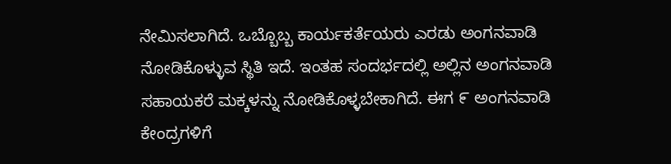ನೇಮಿಸಲಾಗಿದೆ. ಒಬ್ಬೊಬ್ಬ ಕಾರ್ಯಕರ್ತೆಯರು ಎರಡು ಅಂಗನವಾಡಿ ನೋಡಿಕೊಳ್ಳುವ ಸ್ಥಿತಿ ಇದೆ. ಇಂತಹ ಸಂದರ್ಭದಲ್ಲಿ ಅಲ್ಲಿನ ಅಂಗನವಾಡಿ ಸಹಾಯಕರೆ ಮಕ್ಕಳನ್ನು ನೋಡಿಕೊಳ್ಳಬೇಕಾಗಿದೆ. ಈಗ ೯ ಅಂಗನವಾಡಿ ಕೇಂದ್ರಗಳಿಗೆ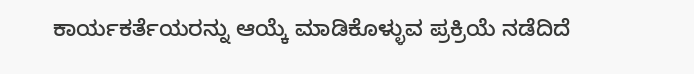ಕಾರ್ಯಕರ್ತೆಯರನ್ನು ಆಯ್ಕೆ ಮಾಡಿಕೊಳ್ಳುವ ಪ್ರಕ್ರಿಯೆ ನಡೆದಿದೆ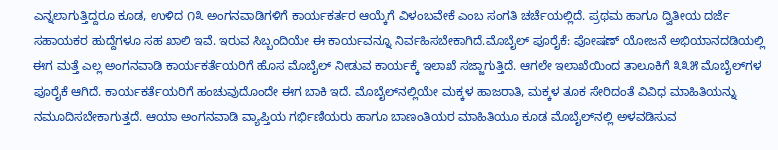ಎನ್ನಲಾಗುತ್ತಿದ್ದರೂ ಕೂಡ, ಉಳಿದ ೧೩ ಅಂಗನವಾಡಿಗಳಿಗೆ ಕಾರ್ಯಕರ್ತರ ಆಯ್ಕೆಗೆ ವಿಳಂಬವೇಕೆ ಎಂಬ ಸಂಗತಿ ಚರ್ಚೆಯಲ್ಲಿದೆ. ಪ್ರಥಮ ಹಾಗೂ ದ್ವಿತೀಯ ದರ್ಜೆ ಸಹಾಯಕರ ಹುದ್ದೆಗಳೂ ಸಹ ಖಾಲಿ ಇವೆ. ಇರುವ ಸಿಬ್ಬಂದಿಯೇ ಈ ಕಾರ್ಯವನ್ನೂ ನಿರ್ವಹಿಸಬೇಕಾಗಿದೆ.ಮೊಬೈಲ್ ಪೂರೈಕೆ: ಪೋಷಣ್ ಯೋಜನೆ ಅಭಿಯಾನದಡಿಯಲ್ಲಿ ಈಗ ಮತ್ತೆ ಎಲ್ಲ ಅಂಗನವಾಡಿ ಕಾರ್ಯಕರ್ತೆಯರಿಗೆ ಹೊಸ ಮೊಬೈಲ್ ನೀಡುವ ಕಾರ್ಯಕ್ಕೆ ಇಲಾಖೆ ಸಜ್ಜಾಗುತ್ತಿದೆ. ಆಗಲೇ ಇಲಾಖೆಯಿಂದ ತಾಲೂಕಿಗೆ ೩೩೫ ಮೊಬೈಲ್‌ಗಳ ಪೂರೈಕೆ ಆಗಿದೆ. ಕಾರ್ಯಕರ್ತೆಯರಿಗೆ ಹಂಚುವುದೊಂದೇ ಈಗ ಬಾಕಿ ಇದೆ. ಮೊಬೈಲ್‌ನಲ್ಲಿಯೇ ಮಕ್ಕಳ ಹಾಜರಾತಿ, ಮಕ್ಕಳ ತೂಕ ಸೇರಿದಂತೆ ವಿವಿಧ ಮಾಹಿತಿಯನ್ನು ನಮೂದಿಸಬೇಕಾಗುತ್ತದೆ. ಆಯಾ ಅಂಗನವಾಡಿ ವ್ಯಾಪ್ತಿಯ ಗರ್ಭಿಣಿಯರು ಹಾಗೂ ಬಾಣಂತಿಯರ ಮಾಹಿತಿಯೂ ಕೂಡ ಮೊಬೈಲ್‌ನಲ್ಲಿ ಅಳವಡಿಸುವ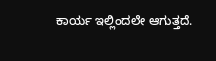ಕಾರ್ಯ ಇಲ್ಲಿಂದಲೇ ಆಗುತ್ತದೆ.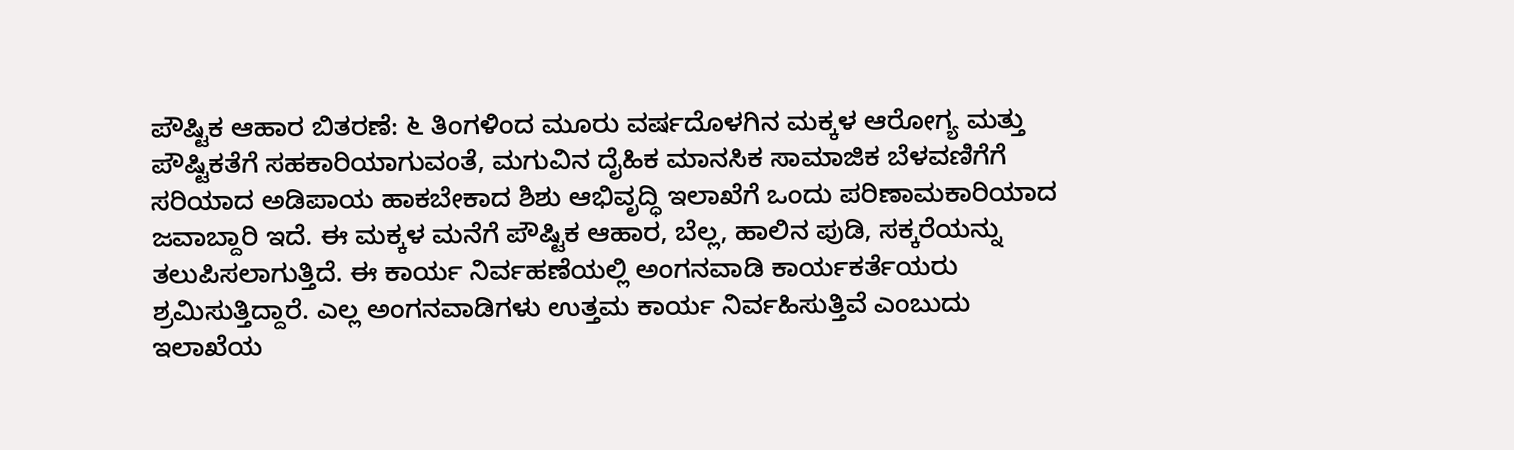ಪೌಷ್ಟಿಕ ಆಹಾರ ಬಿತರಣೆ: ೬ ತಿಂಗಳಿಂದ ಮೂರು ವರ್ಷದೊಳಗಿನ ಮಕ್ಕಳ ಆರೋಗ್ಯ ಮತ್ತು ಪೌಷ್ಟಿಕತೆಗೆ ಸಹಕಾರಿಯಾಗುವಂತೆ, ಮಗುವಿನ ದೈಹಿಕ ಮಾನಸಿಕ ಸಾಮಾಜಿಕ ಬೆಳವಣಿಗೆಗೆ ಸರಿಯಾದ ಅಡಿಪಾಯ ಹಾಕಬೇಕಾದ ಶಿಶು ಆಭಿವೃದ್ಧಿ ಇಲಾಖೆಗೆ ಒಂದು ಪರಿಣಾಮಕಾರಿಯಾದ ಜವಾಬ್ದಾರಿ ಇದೆ. ಈ ಮಕ್ಕಳ ಮನೆಗೆ ಪೌಷ್ಟಿಕ ಆಹಾರ, ಬೆಲ್ಲ, ಹಾಲಿನ ಪುಡಿ, ಸಕ್ಕರೆಯನ್ನು ತಲುಪಿಸಲಾಗುತ್ತಿದೆ. ಈ ಕಾರ್ಯ ನಿರ್ವಹಣೆಯಲ್ಲಿ ಅಂಗನವಾಡಿ ಕಾರ್ಯಕರ್ತೆಯರು ಶ್ರಮಿಸುತ್ತಿದ್ದಾರೆ. ಎಲ್ಲ ಅಂಗನವಾಡಿಗಳು ಉತ್ತಮ ಕಾರ್ಯ ನಿರ್ವಹಿಸುತ್ತಿವೆ ಎಂಬುದು ಇಲಾಖೆಯ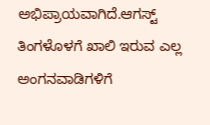ಅಭಿಪ್ರಾಯವಾಗಿದೆ.ಆಗಸ್ಟ್‌ ತಿಂಗಳೊಳಗೆ ಖಾಲಿ ಇರುವ ಎಲ್ಲ ಅಂಗನವಾಡಿಗಳಿಗೆ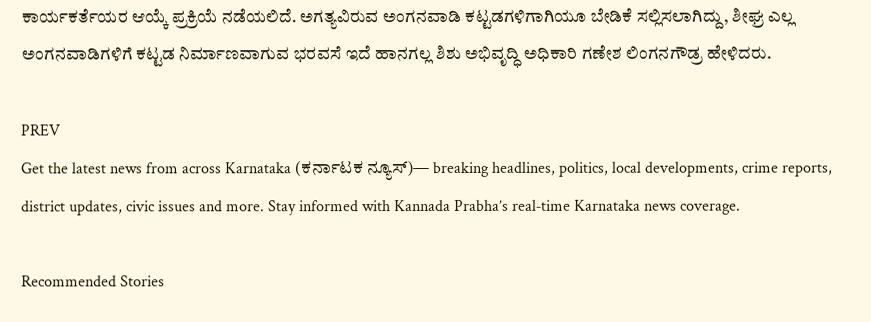ಕಾರ್ಯಕರ್ತೆಯರ ಆಯ್ಕೆ ಪ್ರಕ್ರಿಯೆ ನಡೆಯಲಿದೆ. ಅಗತ್ಯವಿರುವ ಅಂಗನವಾಡಿ ಕಟ್ಟಡಗಳಿಗಾಗಿಯೂ ಬೇಡಿಕೆ ಸಲ್ಲಿಸಲಾಗಿದ್ದು, ಶೀಘ್ರ ಎಲ್ಲ ಅಂಗನವಾಡಿಗಳಿಗೆ ಕಟ್ಟಡ ನಿರ್ಮಾಣವಾಗುವ ಭರವಸೆ ಇದೆ ಹಾನಗಲ್ಲ ಶಿಶು ಅಭಿವೃದ್ಧಿ ಅಧಿಕಾರಿ ಗಣೇಶ ಲಿಂಗನಗೌಡ್ರ ಹೇಳಿದರು.

PREV
Get the latest news from across Karnataka (ಕರ್ನಾಟಕ ನ್ಯೂಸ್)— breaking headlines, politics, local developments, crime reports, district updates, civic issues and more. Stay informed with Kannada Prabha’s real‑time Karnataka news coverage.

Recommended Stories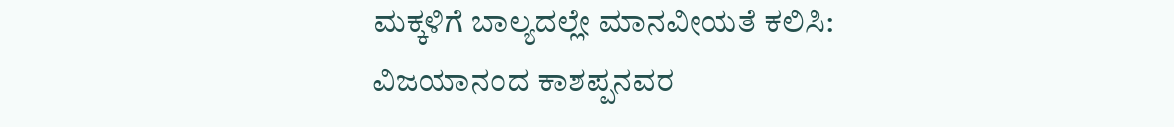ಮಕ್ಕಳಿಗೆ ಬಾಲ್ಯದಲ್ಲೇ ಮಾನವೀಯತೆ ಕಲಿಸಿ: ವಿಜಯಾನಂದ ಕಾಶಪ್ಪನವರ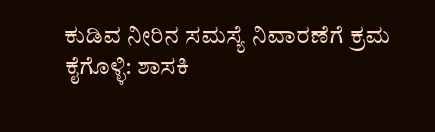ಕುಡಿವ ನೀರಿನ ಸಮಸ್ಯೆ ನಿವಾರಣೆಗೆ ಕ್ರಮ ಕೈಗೊಳ್ಳಿ: ಶಾಸಕಿ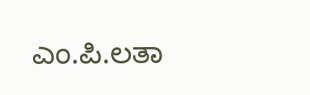ಎಂ.ಪಿ.ಲತಾ